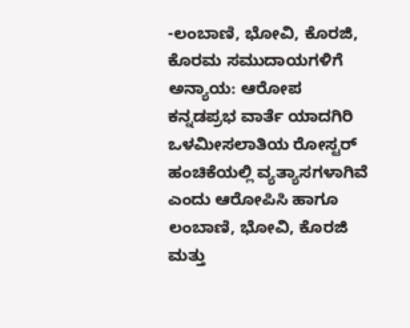-ಲಂಬಾಣಿ, ಭೋವಿ, ಕೊರಜಿ, ಕೊರಮ ಸಮುದಾಯಗಳಿಗೆ ಅನ್ಯಾಯ: ಆರೋಪ
ಕನ್ನಡಪ್ರಭ ವಾರ್ತೆ ಯಾದಗಿರಿ
ಒಳಮೀಸಲಾತಿಯ ರೋಸ್ಟರ್ ಹಂಚಿಕೆಯಲ್ಲಿ ವ್ಯತ್ಯಾಸಗಳಾಗಿವೆ ಎಂದು ಆರೋಪಿಸಿ ಹಾಗೂ ಲಂಬಾಣಿ, ಭೋವಿ, ಕೊರಜಿ ಮತ್ತು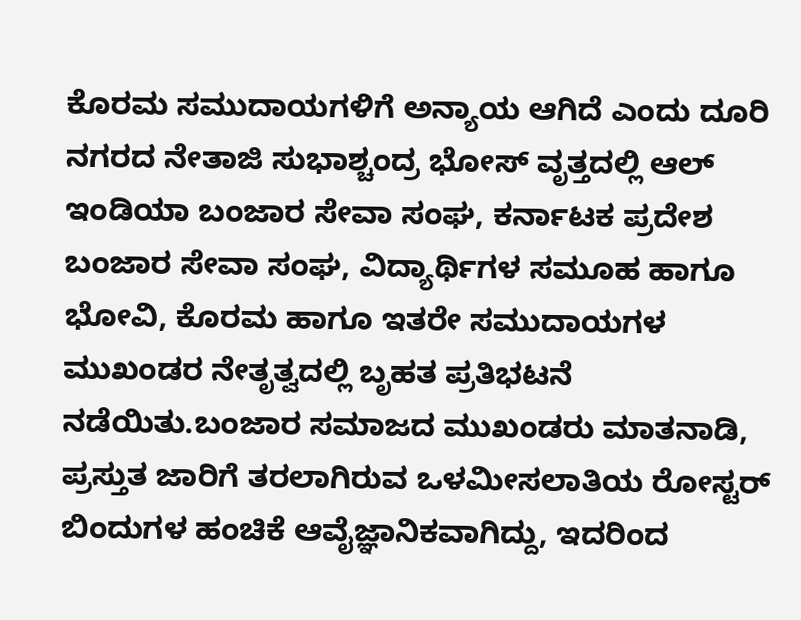ಕೊರಮ ಸಮುದಾಯಗಳಿಗೆ ಅನ್ಯಾಯ ಆಗಿದೆ ಎಂದು ದೂರಿ ನಗರದ ನೇತಾಜಿ ಸುಭಾಶ್ಚಂದ್ರ ಭೋಸ್ ವೃತ್ತದಲ್ಲಿ ಆಲ್ ಇಂಡಿಯಾ ಬಂಜಾರ ಸೇವಾ ಸಂಘ, ಕರ್ನಾಟಕ ಪ್ರದೇಶ ಬಂಜಾರ ಸೇವಾ ಸಂಘ, ವಿದ್ಯಾರ್ಥಿಗಳ ಸಮೂಹ ಹಾಗೂ ಭೋವಿ, ಕೊರಮ ಹಾಗೂ ಇತರೇ ಸಮುದಾಯಗಳ ಮುಖಂಡರ ನೇತೃತ್ವದಲ್ಲಿ ಬೃಹತ ಪ್ರತಿಭಟನೆ ನಡೆಯಿತು.ಬಂಜಾರ ಸಮಾಜದ ಮುಖಂಡರು ಮಾತನಾಡಿ, ಪ್ರಸ್ತುತ ಜಾರಿಗೆ ತರಲಾಗಿರುವ ಒಳಮೀಸಲಾತಿಯ ರೋಸ್ಟರ್ ಬಿಂದುಗಳ ಹಂಚಿಕೆ ಆವೈಜ್ಞಾನಿಕವಾಗಿದ್ದು, ಇದರಿಂದ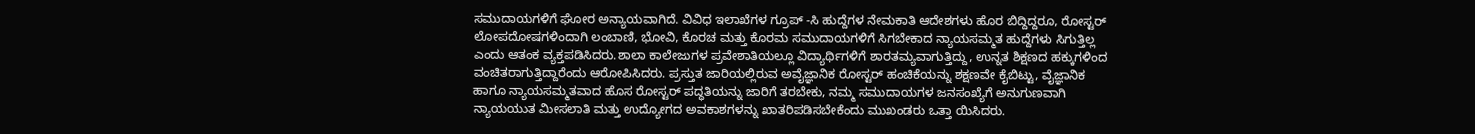ಸಮುದಾಯಗಳಿಗೆ ಘೋರ ಅನ್ಯಾಯವಾಗಿದೆ. ವಿವಿಧ ಇಲಾಖೆಗಳ ಗ್ರೂಪ್ -ಸಿ ಹುದ್ದೆಗಳ ನೇಮಕಾತಿ ಆದೇಶಗಳು ಹೊರ ಬಿದ್ದಿದ್ದರೂ, ರೋಸ್ಟರ್ ಲೋಪದೋಷಗಳಿಂದಾಗಿ ಲಂಬಾಣಿ, ಭೋವಿ, ಕೊರಚ ಮತ್ತು ಕೊರಮ ಸಮುದಾಯಗಳಿಗೆ ಸಿಗಬೇಕಾದ ನ್ಯಾಯಸಮ್ಮತ ಹುದ್ದೆಗಳು ಸಿಗುತ್ತಿಲ್ಲ ಎಂದು ಆತಂಕ ವ್ಯಕ್ತಪಡಿಸಿದರು.ಶಾಲಾ ಕಾಲೇಜುಗಳ ಪ್ರವೇಶಾತಿಯಲ್ಲೂ ವಿದ್ಯಾರ್ಥಿಗಳಿಗೆ ಶಾರತಮ್ಯವಾಗುತ್ತಿದ್ದು, ಉನ್ನತ ಶಿಕ್ಷಣದ ಹಕ್ಕುಗಳಿಂದ ವಂಚಿತರಾಗುತ್ತಿದ್ದಾರೆಂದು ಆರೋಪಿಸಿದರು. ಪ್ರಸ್ತುತ ಜಾರಿಯಲ್ಲಿರುವ ಅವೈಜ್ಞಾನಿಕ ರೋಸ್ಟರ್ ಹಂಚಿಕೆಯನ್ನು ಶಕ್ಷಣವೇ ಕೈಬಿಟ್ಟು, ವೈಜ್ಞಾನಿಕ ಹಾಗೂ ನ್ಯಾಯಸಮ್ಮತವಾದ ಹೊಸ ರೋಸ್ಟರ್ ಪದ್ಧತಿಯನ್ನು ಜಾರಿಗೆ ತರಬೇಕು, ನಮ್ಮ ಸಮುದಾಯಗಳ ಜನಸಂಖ್ಯೆಗೆ ಅನುಗುಣವಾಗಿ ನ್ಯಾಯಯುತ ಮೀಸಲಾತಿ ಮತ್ತು ಉದ್ಯೋಗದ ಅವಕಾಶಗಳನ್ನು ಖಾತರಿಪಡಿಸಬೇಕೆಂದು ಮುಖಂಡರು ಒತ್ತಾ ಯಿಸಿದರು.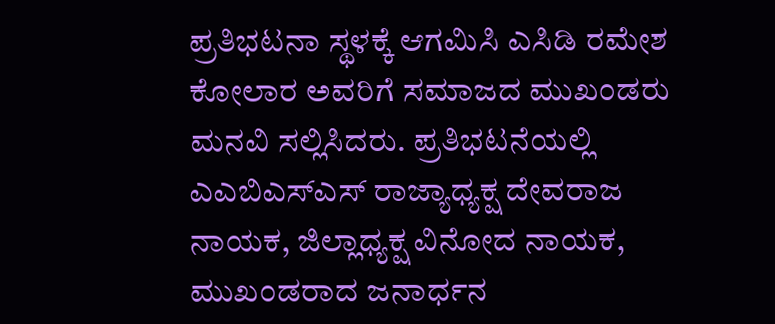ಪ್ರತಿಭಟನಾ ಸ್ಥಳಕ್ಕೆ ಆಗಮಿಸಿ ಎಸಿಡಿ ರಮೇಶ ಕೋಲಾರ ಅವರಿಗೆ ಸಮಾಜದ ಮುಖಂಡರು ಮನವಿ ಸಲ್ಲಿಸಿದರು. ಪ್ರತಿಭಟನೆಯಲ್ಲಿ ಎಎಬಿಎಸ್ಎಸ್ ರಾಜ್ಯಾಧ್ಯಕ್ಷ ದೇವರಾಜ ನಾಯಕ, ಜಿಲ್ಲಾಧ್ಯಕ್ಷ ವಿನೋದ ನಾಯಕ, ಮುಖಂಡರಾದ ಜನಾರ್ಧನ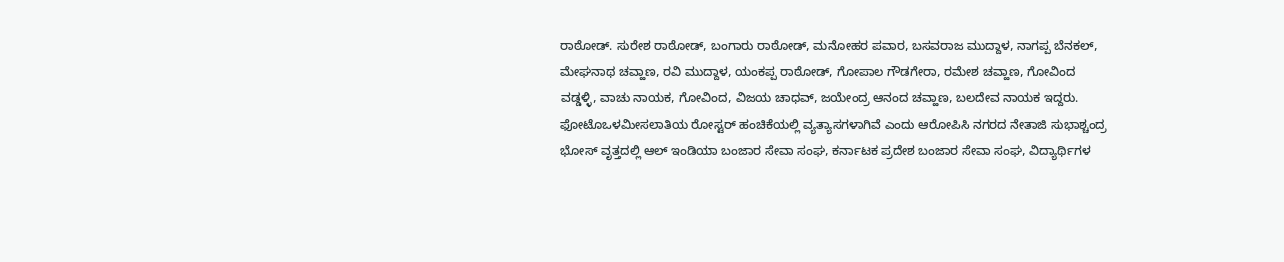ರಾಠೋಡ್. ಸುರೇಶ ರಾಠೋಡ್, ಬಂಗಾರು ರಾಠೋಡ್, ಮನೋಹರ ಪವಾರ, ಬಸವರಾಜ ಮುದ್ದಾಳ, ನಾಗಪ್ಪ ಬೆನಕಲ್, ಮೇಘನಾಥ ಚವ್ಹಾಣ, ರವಿ ಮುದ್ದಾಳ, ಯಂಕಪ್ಪ ರಾಠೋಡ್, ಗೋಪಾಲ ಗೌಡಗೇರಾ, ರಮೇಶ ಚವ್ಹಾಣ, ಗೋವಿಂದ ವಡ್ಡಳ್ಳಿ, ವಾಚು ನಾಯಕ, ಗೋವಿಂದ, ವಿಜಯ ಚಾಧವ್, ಜಯೇಂದ್ರ ಆನಂದ ಚವ್ಹಾಣ, ಬಲದೇವ ನಾಯಕ ಇದ್ದರು. ಫೋಟೊಒಳಮೀಸಲಾತಿಯ ರೋಸ್ಟರ್ ಹಂಚಿಕೆಯಲ್ಲಿ ವ್ಯತ್ಯಾಸಗಳಾಗಿವೆ ಎಂದು ಆರೋಪಿಸಿ ನಗರದ ನೇತಾಜಿ ಸುಭಾಶ್ಚಂದ್ರ ಭೋಸ್ ವೃತ್ತದಲ್ಲಿ ಆಲ್ ಇಂಡಿಯಾ ಬಂಜಾರ ಸೇವಾ ಸಂಘ, ಕರ್ನಾಟಕ ಪ್ರದೇಶ ಬಂಜಾರ ಸೇವಾ ಸಂಘ, ವಿದ್ಯಾರ್ಥಿಗಳ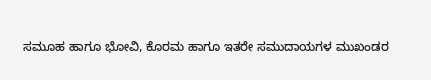ಸಮೂಹ ಹಾಗೂ ಭೋವಿ, ಕೊರಮ ಹಾಗೂ ಇತರೇ ಸಮುದಾಯಗಳ ಮುಖಂಡರ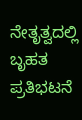ನೇತೃತ್ವದಲ್ಲಿ ಬೃಹತ ಪ್ರತಿಭಟನೆ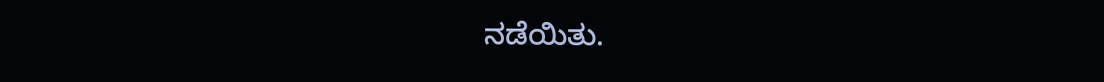ನಡೆಯಿತು.